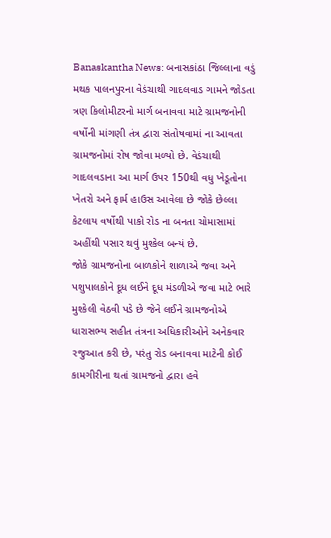Banaskantha News: બનાસકાંઠા જિલ્લાના વડું મથક પાલનપુરના વેડંચાથી ગાદલવાડ ગામને જોડતા ત્રણ કિલોમીટરનો માર્ગ બનાવવા માટે ગ્રામજનોની વર્ષોની માંગણી તંત્ર દ્વારા સંતોષવામાં ના આવતા ગ્રામજનોમાં રોષ જોવા મળ્યો છે. વેડંચાથી ગાદલવડાના આ માર્ગ ઉપર 150થી વધુ ખેડૂતોના ખેતરો અને ફાર્મ હાઉસ આવેલા છે જોકે છેલ્લા કેટલાય વર્ષોથી પાકો રોડ ના બનતા ચોમાસામાં અહીંથી પસાર થવું મુશ્કેલ બન્યં છે.
જોકે ગ્રામજનોના બાળકોને શાળાએ જવા અને પશુપાલકોને દૂધ લઈને દૂધ મંડળીએ જવા માટે ભારે મુશ્કેલી વેઠવી પડે છે જેને લઈને ગ્રામજનોએ ધારાસભ્ય સહીત તંત્રના અધિકારીઓને અનેકવાર રજુઆત કરી છે, પરંતુ રોડ બનાવવા માટેની કોઈ કામગીરીના થતાં ગ્રામજનો દ્વારા હવે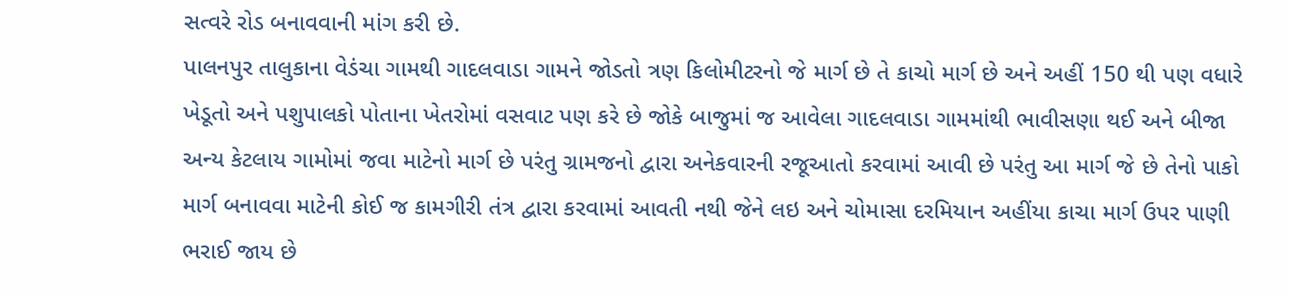સત્વરે રોડ બનાવવાની માંગ કરી છે.
પાલનપુર તાલુકાના વેડંચા ગામથી ગાદલવાડા ગામને જોડતો ત્રણ કિલોમીટરનો જે માર્ગ છે તે કાચો માર્ગ છે અને અહીં 150 થી પણ વધારે ખેડૂતો અને પશુપાલકો પોતાના ખેતરોમાં વસવાટ પણ કરે છે જોકે બાજુમાં જ આવેલા ગાદલવાડા ગામમાંથી ભાવીસણા થઈ અને બીજા અન્ય કેટલાય ગામોમાં જવા માટેનો માર્ગ છે પરંતુ ગ્રામજનો દ્વારા અનેકવારની રજૂઆતો કરવામાં આવી છે પરંતુ આ માર્ગ જે છે તેનો પાકો માર્ગ બનાવવા માટેની કોઈ જ કામગીરી તંત્ર દ્વારા કરવામાં આવતી નથી જેને લઇ અને ચોમાસા દરમિયાન અહીંયા કાચા માર્ગ ઉપર પાણી ભરાઈ જાય છે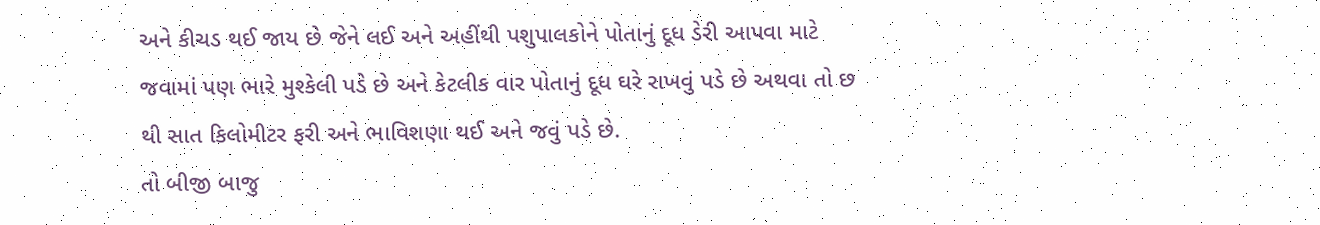અને કીચડ થઈ જાય છે જેને લઈ અને અહીંથી પશુપાલકોને પોતાનું દૂધ ડેરી આપવા માટે જવામાં પણ ભારે મુશ્કેલી પડે છે અને કેટલીક વાર પોતાનું દૂધ ઘરે રાખવું પડે છે અથવા તો છ થી સાત કિલોમીટર ફરી અને ભાવિશણા થઈ અને જવું પડે છે.
તો બીજી બાજુ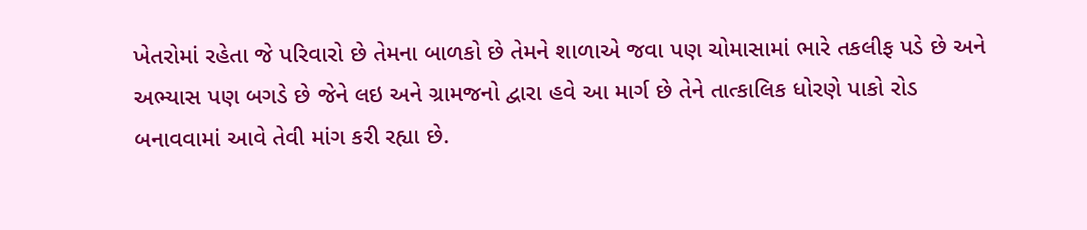ખેતરોમાં રહેતા જે પરિવારો છે તેમના બાળકો છે તેમને શાળાએ જવા પણ ચોમાસામાં ભારે તકલીફ પડે છે અને અભ્યાસ પણ બગડે છે જેને લઇ અને ગ્રામજનો દ્વારા હવે આ માર્ગ છે તેને તાત્કાલિક ધોરણે પાકો રોડ બનાવવામાં આવે તેવી માંગ કરી રહ્યા છે.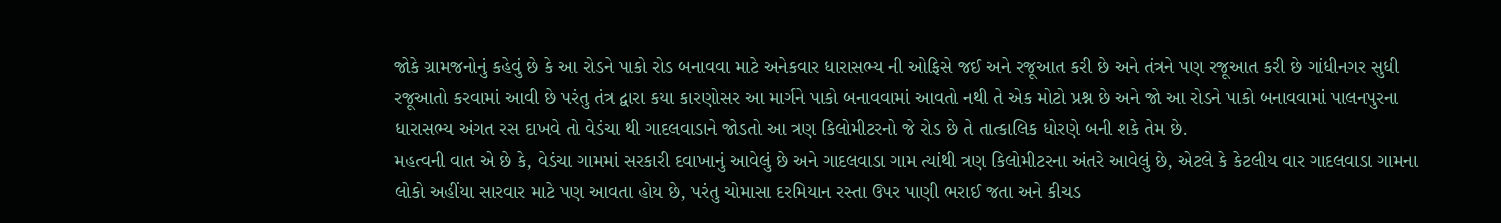જોકે ગ્રામજનોનું કહેવું છે કે આ રોડને પાકો રોડ બનાવવા માટે અનેકવાર ધારાસભ્ય ની ઓફિસે જઈ અને રજૂઆત કરી છે અને તંત્રને પણ રજૂઆત કરી છે ગાંધીનગર સુધી રજૂઆતો કરવામાં આવી છે પરંતુ તંત્ર દ્વારા કયા કારણોસર આ માર્ગને પાકો બનાવવામાં આવતો નથી તે એક મોટો પ્રશ્ન છે અને જો આ રોડને પાકો બનાવવામાં પાલનપુરના ધારાસભ્ય અંગત રસ દાખવે તો વેડંચા થી ગાદલવાડાને જોડતો આ ત્રણ કિલોમીટરનો જે રોડ છે તે તાત્કાલિક ધોરણે બની શકે તેમ છે.
મહત્વની વાત એ છે કે, વેડંચા ગામમાં સરકારી દવાખાનું આવેલું છે અને ગાદલવાડા ગામ ત્યાંથી ત્રણ કિલોમીટરના અંતરે આવેલું છે, એટલે કે કેટલીય વાર ગાદલવાડા ગામના લોકો અહીંયા સારવાર માટે પણ આવતા હોય છે, પરંતુ ચોમાસા દરમિયાન રસ્તા ઉપર પાણી ભરાઈ જતા અને કીચડ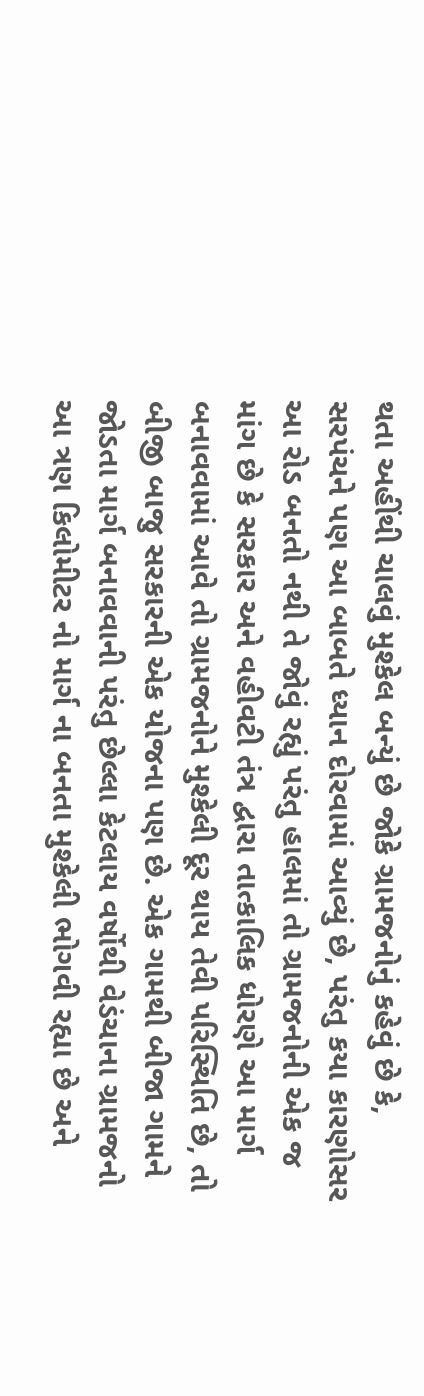થતા અહીંથી ચાલવું મુશ્કેલ બન્યું છે જોકે ગ્રામજનોનું કહેવું છે કે, સરપંચને પણ આ બાબતે ધ્યાન દોરવામાં આવ્યું છે, પરંતુ કયા કારણોસર આ રોડ બનતો નથી તે જોવું રહ્યું પરંતુ હાલમાં તો ગ્રામજનોની એક જ માંગ છે કે સરકાર અને વહીવટી તંત્ર દ્વારા તાત્કાલિક ધોરણે આ માર્ગ બનાવવામાં આવે તો ગ્રામજનોને મુશ્કેલી દૂર થાય તેવી પરિસ્થિતિ છે, તો બીજી બાજુ સરકારની એક યોજના પણ છે. એક ગામથી બીજા ગામને જોડતા માર્ગ બનાવવાની પરંતુ છેલ્લા કેટલાય વર્ષોથી વેડંચાના ગ્રામજનો આ ત્રણ કિલોમીટર નો માર્ગ ના બનતા મુશ્કેલી ભોગવી રહ્યા છે અને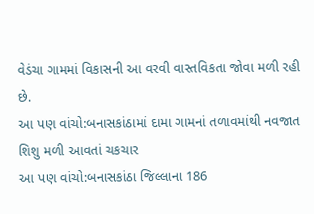વેડંચા ગામમાં વિકાસની આ વરવી વાસ્તવિકતા જોવા મળી રહી છે.
આ પણ વાંચો:બનાસકાંઠામાં દામા ગામનાં તળાવમાંથી નવજાત શિશુ મળી આવતાં ચકચાર
આ પણ વાંચો:બનાસકાંઠા જિલ્લાના 186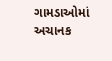ગામડાઓમાં અચાનક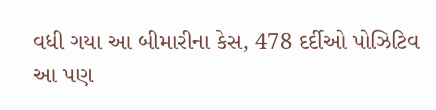વધી ગયા આ બીમારીના કેસ, 478 દર્દીઓ પોઝિટિવ
આ પણ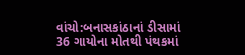વાંચો:બનાસકાંઠાનાં ડીસામાં 36 ગાયોના મોતથી પંથકમાં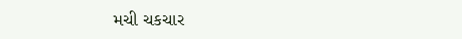મચી ચકચાર